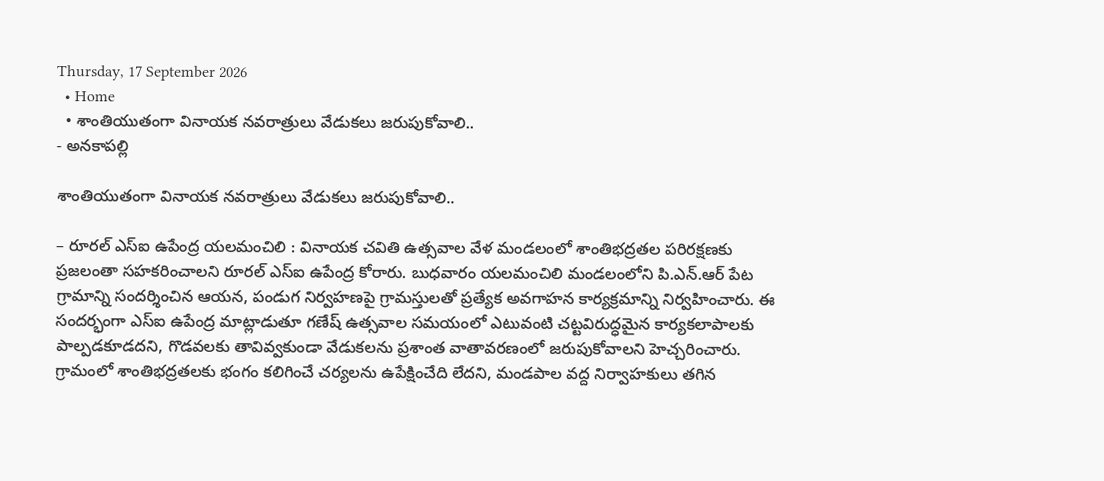Thursday, 17 September 2026
  • Home
  • శాంతియుతంగా వినాయక నవరాత్రులు వేడుకలు జరుపుకోవాలి..
- అనకాపల్లి

శాంతియుతంగా వినాయక నవరాత్రులు వేడుకలు జరుపుకోవాలి..

– రూరల్ ఎస్ఐ ఉపేంద్ర యలమంచిలి : వినాయక చవితి ఉత్సవాల వేళ మండలంలో శాంతిభద్రతల పరిరక్షణకు ప్రజలంతా సహకరించాలని రూరల్ ఎస్ఐ ఉపేంద్ర కోరారు. బుధవారం యలమంచిలి మండలంలోని పి.ఎన్.ఆర్ పేట గ్రామాన్ని సందర్శించిన ఆయన, పండుగ నిర్వహణపై గ్రామస్తులతో ప్రత్యేక అవగాహన కార్యక్రమాన్ని నిర్వహించారు. ఈ సందర్భంగా ఎస్ఐ ఉపేంద్ర మాట్లాడుతూ గణేష్ ఉత్సవాల సమయంలో ఎటువంటి చట్టవిరుద్ధమైన కార్యకలాపాలకు పాల్పడకూడదని, గొడవలకు తావివ్వకుండా వేడుకలను ప్రశాంత వాతావరణంలో జరుపుకోవాలని హెచ్చరించారు. గ్రామంలో శాంతిభద్రతలకు భంగం కలిగించే చర్యలను ఉపేక్షించేది లేదని, మండపాల వద్ద నిర్వాహకులు తగిన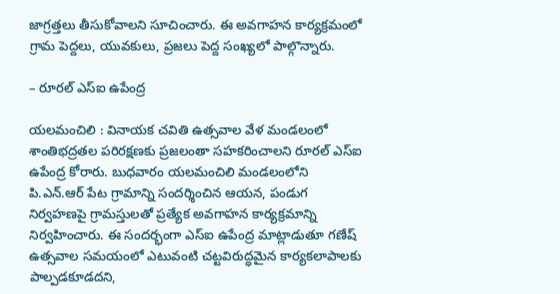జాగ్రత్తలు తీసుకోవాలని సూచించారు. ఈ అవగాహన కార్యక్రమంలో గ్రామ పెద్దలు, యువకులు, ప్రజలు పెద్ద సంఖ్యలో పాల్గొన్నారు.

– రూరల్ ఎస్ఐ ఉపేంద్ర

యలమంచిలి : వినాయక చవితి ఉత్సవాల వేళ మండలంలో శాంతిభద్రతల పరిరక్షణకు ప్రజలంతా సహకరించాలని రూరల్ ఎస్ఐ ఉపేంద్ర కోరారు. బుధవారం యలమంచిలి మండలంలోని పి.ఎన్.ఆర్ పేట గ్రామాన్ని సందర్శించిన ఆయన, పండుగ నిర్వహణపై గ్రామస్తులతో ప్రత్యేక అవగాహన కార్యక్రమాన్ని నిర్వహించారు. ఈ సందర్భంగా ఎస్ఐ ఉపేంద్ర మాట్లాడుతూ గణేష్ ఉత్సవాల సమయంలో ఎటువంటి చట్టవిరుద్ధమైన కార్యకలాపాలకు పాల్పడకూడదని,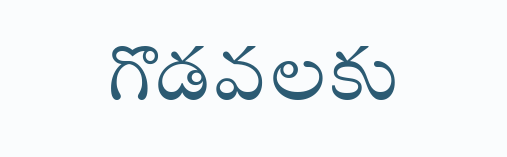గొడవలకు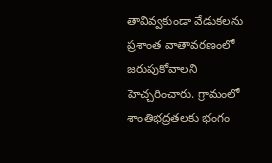తావివ్వకుండా వేడుకలను ప్రశాంత వాతావరణంలో జరుపుకోవాలని హెచ్చరించారు. గ్రామంలో శాంతిభద్రతలకు భంగం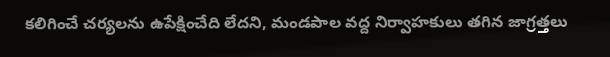కలిగించే చర్యలను ఉపేక్షించేది లేదని, మండపాల వద్ద నిర్వాహకులు తగిన జాగ్రత్తలు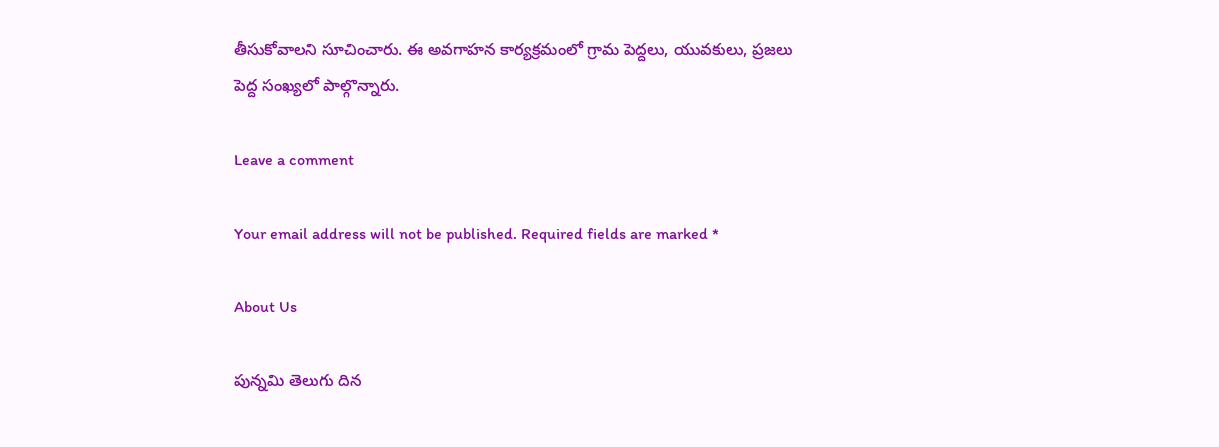తీసుకోవాలని సూచించారు. ఈ అవగాహన కార్యక్రమంలో గ్రామ పెద్దలు, యువకులు, ప్రజలు పెద్ద సంఖ్యలో పాల్గొన్నారు.

Leave a comment

Your email address will not be published. Required fields are marked *

About Us

పున్నమి తెలుగు దిన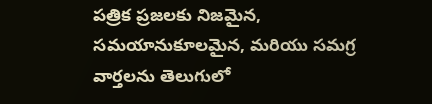పత్రిక ప్రజలకు నిజమైన, సమయానుకూలమైన, మరియు సమగ్ర వార్తలను తెలుగులో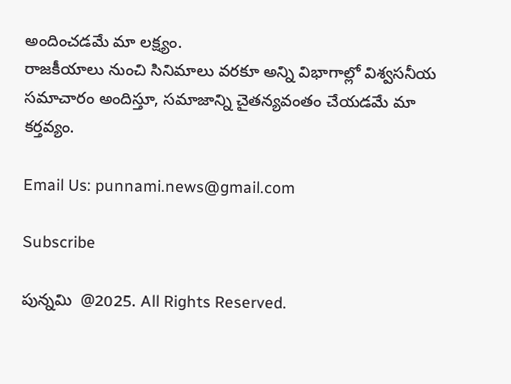అందించడమే మా లక్ష్యం.
రాజకీయాలు నుంచి సినిమాలు వరకూ అన్ని విభాగాల్లో విశ్వసనీయ సమాచారం అందిస్తూ, సమాజాన్ని చైతన్యవంతం చేయడమే మా కర్తవ్యం.

Email Us: punnami.news@gmail.com

Subscribe

పున్నమి  @2025. All Rights Reserved.